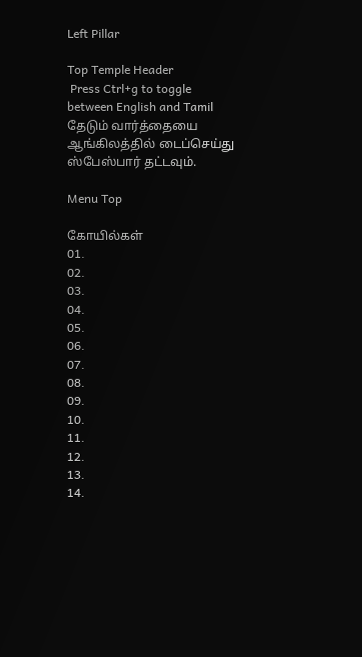Left Pillar

Top Temple Header
 Press Ctrl+g to toggle between English and Tamil
தேடும் வார்த்தையை ஆங்கிலத்தில் டைப்செய்து ஸ்பேஸ்பார் தட்டவும்.

Menu Top

கோயில்கள்
01.
02.
03.
04.
05.
06.
07.
08.
09.
10.
11.
12.
13.
14.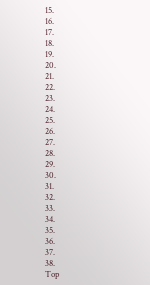15.
16.
17.
18.
19.
20.
21.
22.
23.
24.
25.
26.
27.
28.
29.
30.
31.
32.
33.
34.
35.
36.
37.
38.
Top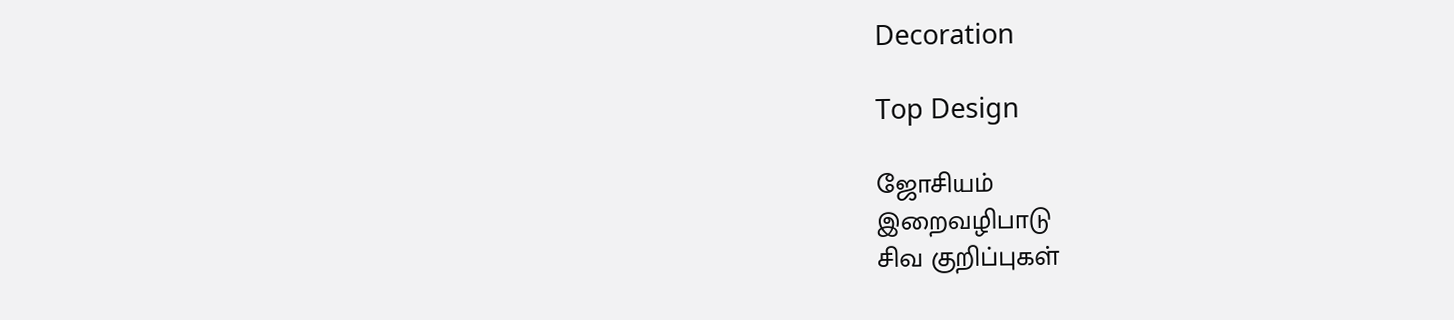Decoration

Top Design

ஜோசியம்
இறைவழிபாடு
சிவ குறிப்புகள்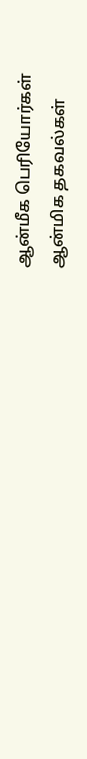ஆன்மீக பெரியோர்கள்
ஆன்மிக தகவல்கள்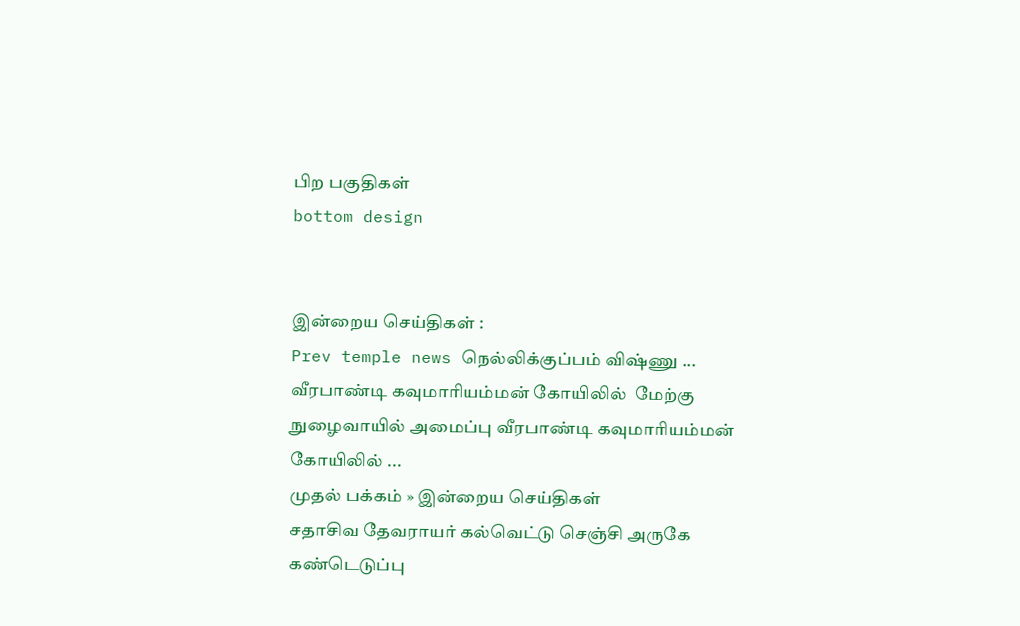பிற பகுதிகள்
bottom design


இன்றைய செய்திகள் :
Prev temple news நெல்லிக்குப்பம் விஷ்ணு ... வீரபாண்டி கவுமாரியம்மன் கோயிலில்  மேற்கு நுழைவாயில் அமைப்பு வீரபாண்டி கவுமாரியம்மன் கோயிலில் ...
முதல் பக்கம் » இன்றைய செய்திகள்
சதாசிவ தேவராயர் கல்வெட்டு செஞ்சி அருகே கண்டெடுப்பு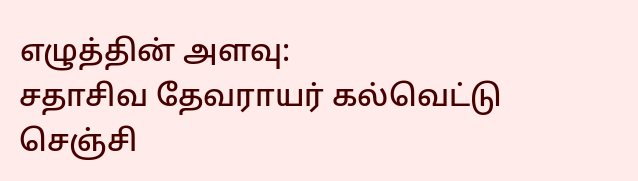எழுத்தின் அளவு:
சதாசிவ தேவராயர் கல்வெட்டு செஞ்சி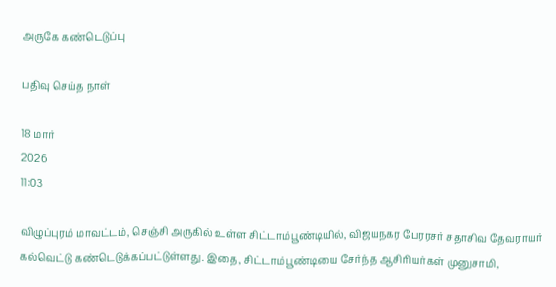அருகே கண்டெடுப்பு

பதிவு செய்த நாள்

18 மார்
2026
11:03

விழுப்புரம் மாவட்டம், செஞ்சி அருகில் உள்ள சிட்டாம்பூண்டியில், விஜயநகர பேரரசர் சதாசிவ தேவராயர் கல்வெட்டு கண்டெடுக்கப்பட்டுள்ளது. இதை, சிட்டாம்பூண்டியை சேர்ந்த ஆசிரியர்கள் முனுசாமி,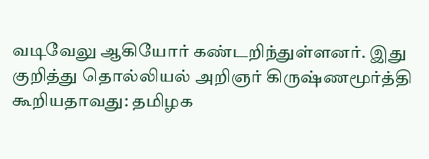வடிவேலு ஆகியோர் கண்டறிந்துள்ளனர். இது குறித்து தொல்லியல் அறிஞர் கிருஷ்ணமூர்த்தி கூறியதாவது: தமிழக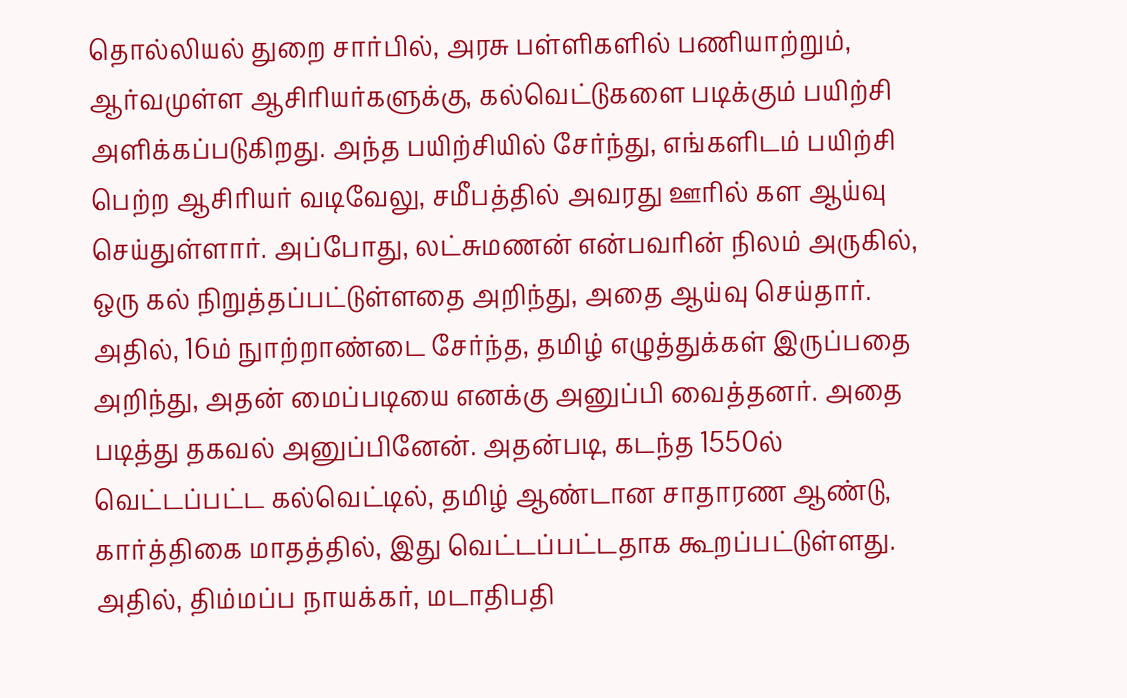தொல்லியல் துறை சார்பில், அரசு பள்ளிகளில் பணியாற்றும், ஆர்வமுள்ள ஆசிரியர்களுக்கு, கல்வெட்டுகளை படிக்கும் பயிற்சி அளிக்கப்படுகிறது. அந்த பயிற்சியில் சேர்ந்து, எங்களிடம் பயிற்சி பெற்ற ஆசிரியர் வடிவேலு, சமீபத்தில் அவரது ஊரில் கள ஆய்வு செய்துள்ளார். அப்போது, லட்சுமணன் என்பவரின் நிலம் அருகில், ஒரு கல் நிறுத்தப்பட்டுள்ளதை அறிந்து, அதை ஆய்வு செய்தார். அதில், 16ம் நுாற்றாண்டை சேர்ந்த, தமிழ் எழுத்துக்கள் இருப்பதை அறிந்து, அதன் மைப்படியை எனக்கு அனுப்பி வைத்தனர். அதை படித்து தகவல் அனுப்பினேன். அதன்படி, கடந்த 1550ல் வெட்டப்பட்ட கல்வெட்டில், தமிழ் ஆண்டான சாதாரண ஆண்டு, கார்த்திகை மாதத்தில், இது வெட்டப்பட்டதாக கூறப்பட்டுள்ளது. அதில், திம்மப்ப நாயக்கர், மடாதிபதி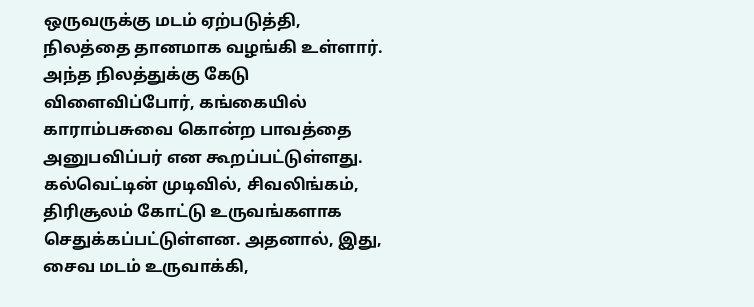ஒருவருக்கு மடம் ஏற்படுத்தி, நிலத்தை தானமாக வழங்கி உள்ளார்.  அந்த நிலத்துக்கு கேடு விளைவிப்போர், கங்கையில் காராம்பசுவை கொன்ற பாவத்தை அனுபவிப்பர் என கூறப்பட்டுள்ளது. கல்வெட்டின் முடிவில், சிவலிங்கம், திரிசூலம் கோட்டு உருவங்களாக செதுக்கப்பட்டுள்ளன. அதனால், இது, சைவ மடம் உருவாக்கி,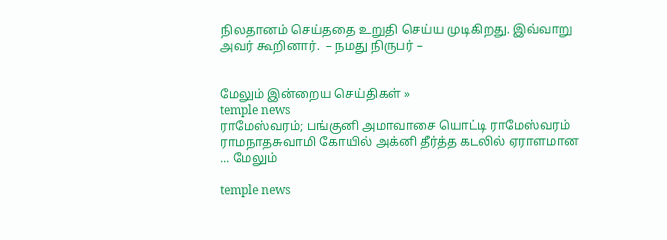நிலதானம் செய்ததை உறுதி செய்ய முடிகிறது. இவ்வாறு அவர் கூறினார்.  – நமது நிருபர் –


மேலும் இன்றைய செய்திகள் »
temple news
ராமேஸ்வரம்; பங்குனி அமாவாசை யொட்டி ராமேஸ்வரம் ராமநாதசுவாமி கோயில் அக்னி தீர்த்த கடலில் ஏராளமான ... மேலும்

temple news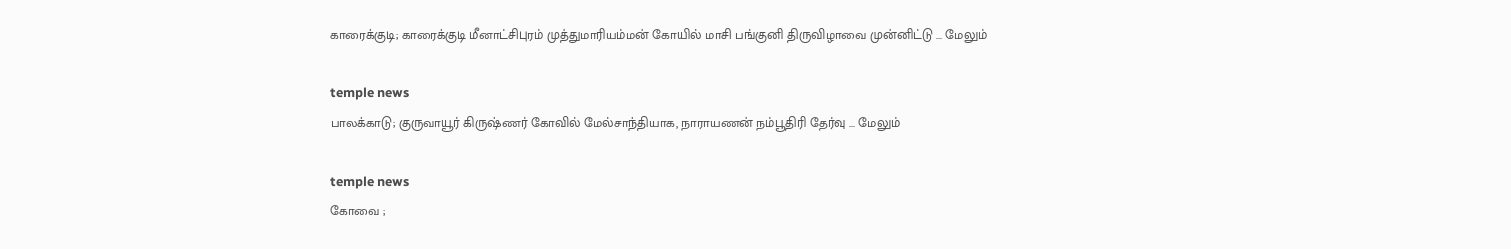காரைக்குடி; காரைக்குடி மீனாட்சிபுரம் முத்துமாரியம்மன் கோயில் மாசி பங்குனி திருவிழாவை முன்னிட்டு ... மேலும்

temple news
பாலக்காடு; குருவாயூர் கிருஷ்ணர் கோவில் மேல்சாந்தியாக, நாராயணன் நம்பூதிரி தேர்வு ... மேலும்

temple news
கோவை ;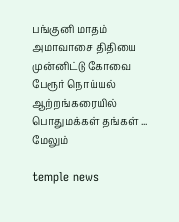பங்குனி மாதம் அமாவாசை திதியை முன்னிட்டு கோவை பேரூர் நொய்யல் ஆற்றங்கரையில் பொதுமக்கள் தங்கள் ... மேலும்

temple news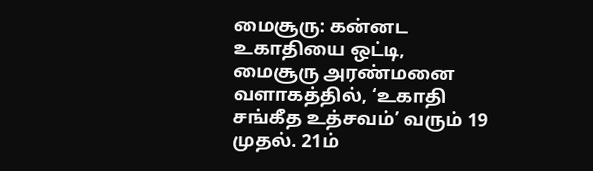மைசூரு: கன்னட உகாதியை ஒட்டி, மைசூரு அரண்மனை வளாகத்தில், ‘உகாதி சங்கீத உத்சவம்’ வரும் 19 முதல். 21ம்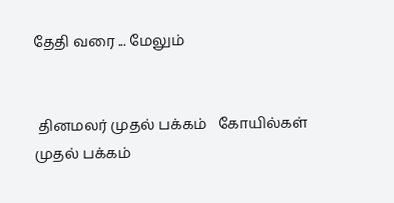தேதி வரை ... மேலும்


 தினமலர் முதல் பக்கம்   கோயில்கள் முதல் பக்கம்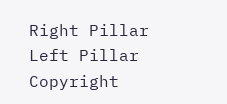Right Pillar
Left Pillar
Copyright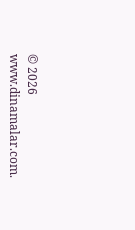© 2026 www.dinamalar.com.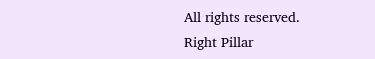All rights reserved.
Right Pillar